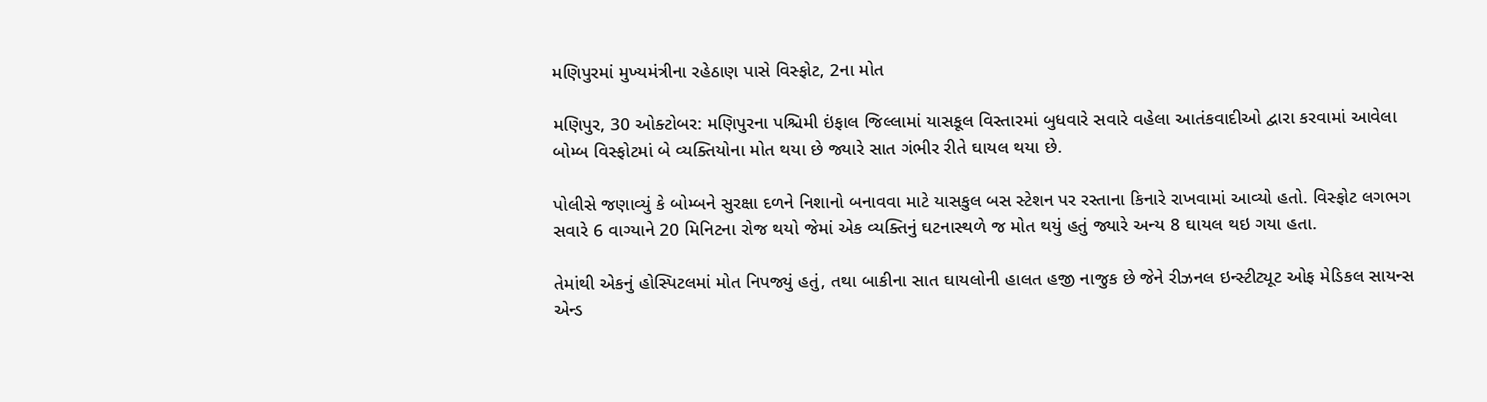મણિપુરમાં મુખ્યમંત્રીના રહેઠાણ પાસે વિસ્ફોટ, 2ના મોત

મણિપુર, 30 ઓક્ટોબર: મણિપુરના પશ્ચિમી ઇંફાલ જિલ્લામાં યાસકૂલ વિસ્તારમાં બુધવારે સવારે વહેલા આતંકવાદીઓ દ્વારા કરવામાં આવેલા બોમ્બ વિસ્ફોટમાં બે વ્યક્તિયોના મોત થયા છે જ્યારે સાત ગંભીર રીતે ઘાયલ થયા છે.

પોલીસે જણાવ્યું કે બોમ્બને સુરક્ષા દળને નિશાનો બનાવવા માટે યાસકુલ બસ સ્ટેશન પર રસ્તાના કિનારે રાખવામાં આવ્યો હતો. વિસ્ફોટ લગભગ સવારે 6 વાગ્યાને 20 મિનિટના રોજ થયો જેમાં એક વ્યક્તિનું ઘટનાસ્થળે જ મોત થયું હતું જ્યારે અન્ય 8 ઘાયલ થઇ ગયા હતા.

તેમાંથી એકનું હોસ્પિટલમાં મોત નિપજ્યું હતું, તથા બાકીના સાત ઘાયલોની હાલત હજી નાજુક છે જેને રીઝનલ ઇન્સ્ટીટ્યૂટ ઓફ મેડિકલ સાયન્સ એન્ડ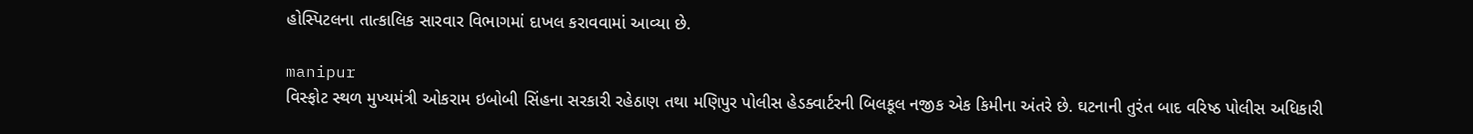હોસ્પિટલના તાત્કાલિક સારવાર વિભાગમાં દાખલ કરાવવામાં આવ્યા છે.

manipur
વિસ્ફોટ સ્થળ મુખ્યમંત્રી ઓકરામ ઇબોબી સિંહના સરકારી રહેઠાણ તથા મણિપુર પોલીસ હેડક્વાર્ટરની બિલકૂલ નજીક એક કિમીના અંતરે છે. ઘટનાની તુરંત બાદ વરિષ્ઠ પોલીસ અધિકારી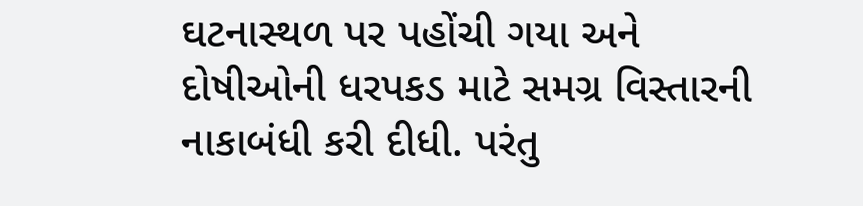ઘટનાસ્થળ પર પહોંચી ગયા અને દોષીઓની ધરપકડ માટે સમગ્ર વિસ્તારની નાકાબંધી કરી દીધી. પરંતુ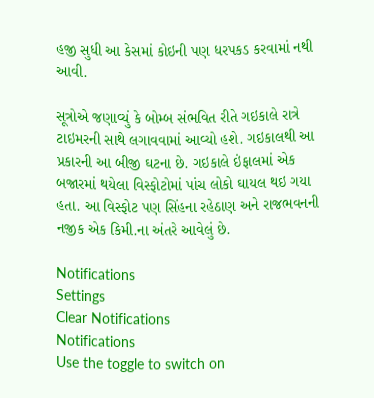હજી સુધી આ કેસમાં કોઇની પણ ધરપકડ કરવામાં નથી આવી.

સૂત્રોએ જણાવ્યું કે બોમ્બ સંભવિત રીતે ગઇકાલે રાત્રે ટાઇમરની સાથે લગાવવામાં આવ્યો હશે. ગઇકાલથી આ પ્રકારની આ બીજી ઘટના છે. ગઇકાલે ઇંફાલમાં એક બજારમાં થયેલા વિસ્ફોટોમાં પાંચ લોકો ઘાયલ થઇ ગયા હતા. આ વિસ્ફોટ પણ સિંહના રહેઠાણ અને રાજભવનની નજીક એક કિમી.ના અંતરે આવેલું છે.

Notifications
Settings
Clear Notifications
Notifications
Use the toggle to switch on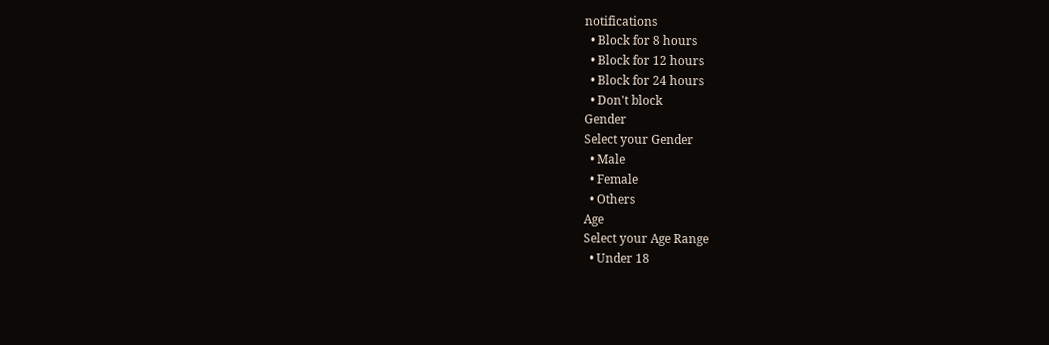notifications
  • Block for 8 hours
  • Block for 12 hours
  • Block for 24 hours
  • Don't block
Gender
Select your Gender
  • Male
  • Female
  • Others
Age
Select your Age Range
  • Under 18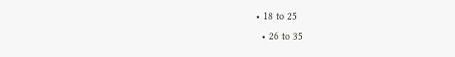• 18 to 25
  • 26 to 35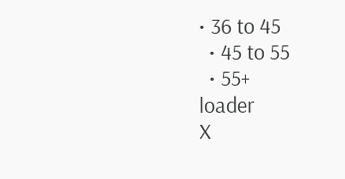• 36 to 45
  • 45 to 55
  • 55+
loader
X